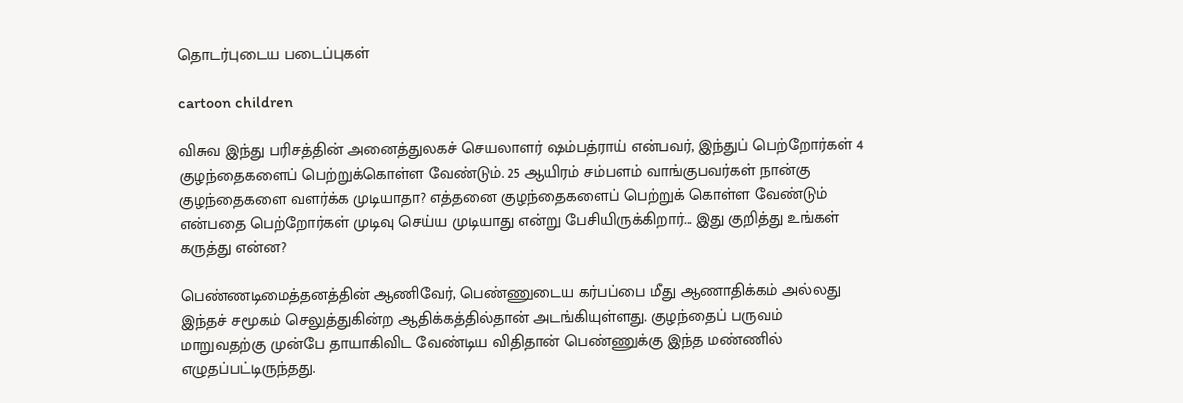தொடர்புடைய படைப்புகள்

cartoon children

விசுவ இந்து பரிசத்தின் அனைத்துலகச் செயலாளர் ஷம்பத்ராய் என்பவர், இந்துப் பெற்றோர்கள் 4 குழந்தைகளைப் பெற்றுக்கொள்ள வேண்டும். 25 ஆயிரம் சம்பளம் வாங்குபவர்கள் நான்கு குழந்தைகளை வளர்க்க முடியாதா? எத்தனை குழந்தைகளைப் பெற்றுக் கொள்ள வேண்டும் என்பதை பெற்றோர்கள் முடிவு செய்ய முடியாது என்று பேசியிருக்கிறார்... இது குறித்து உங்கள் கருத்து என்ன?

பெண்ணடிமைத்தனத்தின் ஆணிவேர், பெண்ணுடைய கர்பப்பை மீது ஆணாதிக்கம் அல்லது இந்தச் சமூகம் செலுத்துகின்ற ஆதிக்கத்தில்தான் அடங்கியுள்ளது. குழந்தைப் பருவம் மாறுவதற்கு முன்பே தாயாகிவிட வேண்டிய விதிதான் பெண்ணுக்கு இந்த மண்ணில் எழுதப்பட்டிருந்தது.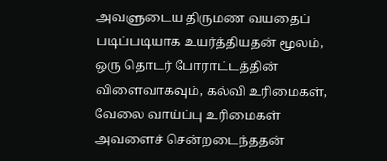அவளுடைய திருமண வயதைப் படிப்படியாக உயர்த்தியதன் மூலம், ஒரு தொடர் போராட்டத்தின் விளைவாகவும், கல்வி உரிமைகள், வேலை வாய்ப்பு உரிமைகள் அவளைச் சென்றடைந்ததன்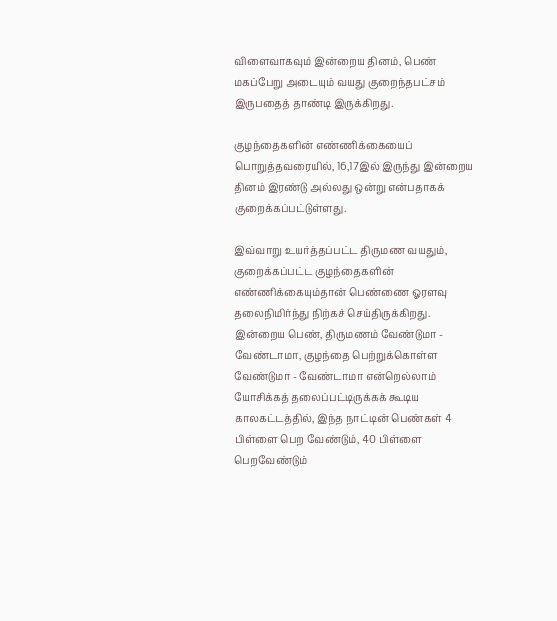விளைவாகவும் இன்றைய தினம், பெண் மகப்பேறு அடையும் வயது குறைந்தபட்சம் இருபதைத் தாண்டி இருக்கிறது.

குழந்தைகளின் எண்ணிக்கையைப் பொறுத்தவரையில், 16,17இல் இருந்து இன்றைய தினம் இரண்டு அல்லது ஒன்று என்பதாகக் குறைக்கப்பட்டுள்ளது.

இவ்வாறு உயர்த்தப்பட்ட திருமண வயதும், குறைக்கப்பட்ட குழந்தைகளின் எண்ணிக்கையும்தான் பெண்ணை ஓரளவு தலைநிமிர்ந்து நிற்கச் செய்திருக்கிறது. இன்றைய பெண், திருமணம் வேண்டுமா - வேண்டாமா, குழந்தை பெற்றுக்கொள்ள வேண்டுமா - வேண்டாமா என்றெல்லாம் யோசிக்கத் தலைப்பட்டிருக்கக் கூடிய காலகட்டத்தில், இந்த நாட்டின் பெண்கள் 4 பிள்ளை பெற வேண்டும், 40 பிள்ளை பெறவேண்டும்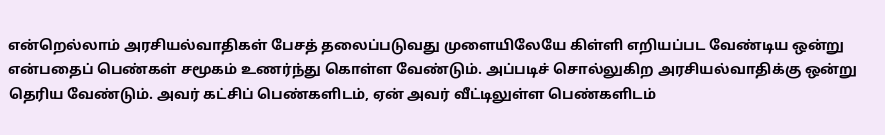என்றெல்லாம் அரசியல்வாதிகள் பேசத் தலைப்படுவது முளையிலேயே கிள்ளி எறியப்பட வேண்டிய ஒன்று என்பதைப் பெண்கள் சமூகம் உணர்ந்து கொள்ள வேண்டும். அப்படிச் சொல்லுகிற அரசியல்வாதிக்கு ஒன்று தெரிய வேண்டும். அவர் கட்சிப் பெண்களிடம், ஏன் அவர் வீட்டிலுள்ள பெண்களிடம்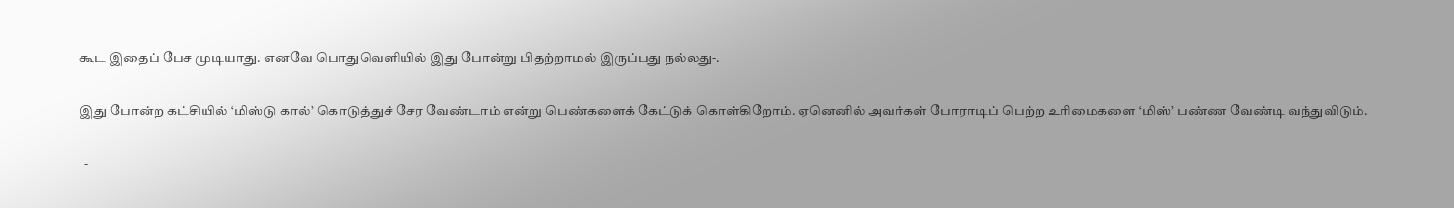கூட இதைப் பேச முடியாது. எனவே பொதுவெளியில் இது போன்று பிதற்றாமல் இருப்பது நல்லது-.

இது போன்ற கட்சியில் ‘மிஸ்டு கால்’ கொடுத்துச் சேர வேண்டாம் என்று பெண்களைக் கேட்டுக் கொள்கிறோம். ஏனெனில் அவர்கள் போராடிப் பெற்ற உரிமைகளை ‘மிஸ்’ பண்ண வேண்டி வந்துவிடும்.

  -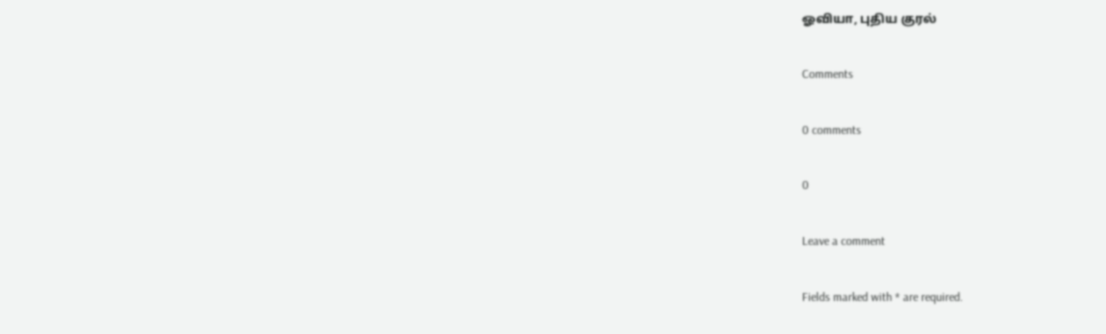ஓவியா, புதிய குரல்

Comments

0 comments

0

Leave a comment

Fields marked with * are required.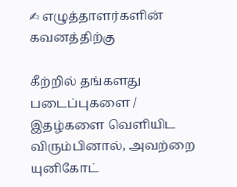✍ எழுத்தாளர்களின் கவனத்திற்கு

கீற்றில் தங்களது படைப்புகளை / இதழ்களை வெளியிட விரும்பினால், அவற்றை யுனிகோட்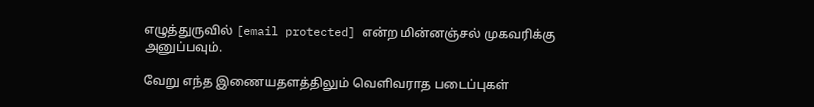எழுத்துருவில் [email protected] என்ற மின்னஞ்சல் முகவரிக்கு அனுப்பவும்.

வேறு எந்த இணையதளத்திலும் வெளிவராத படைப்புகள்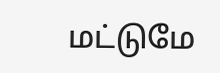மட்டுமே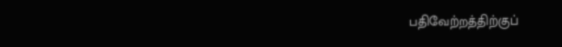பதிவேற்றத்திற்குப்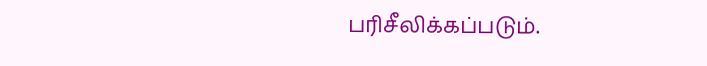பரிசீலிக்கப்படும்.